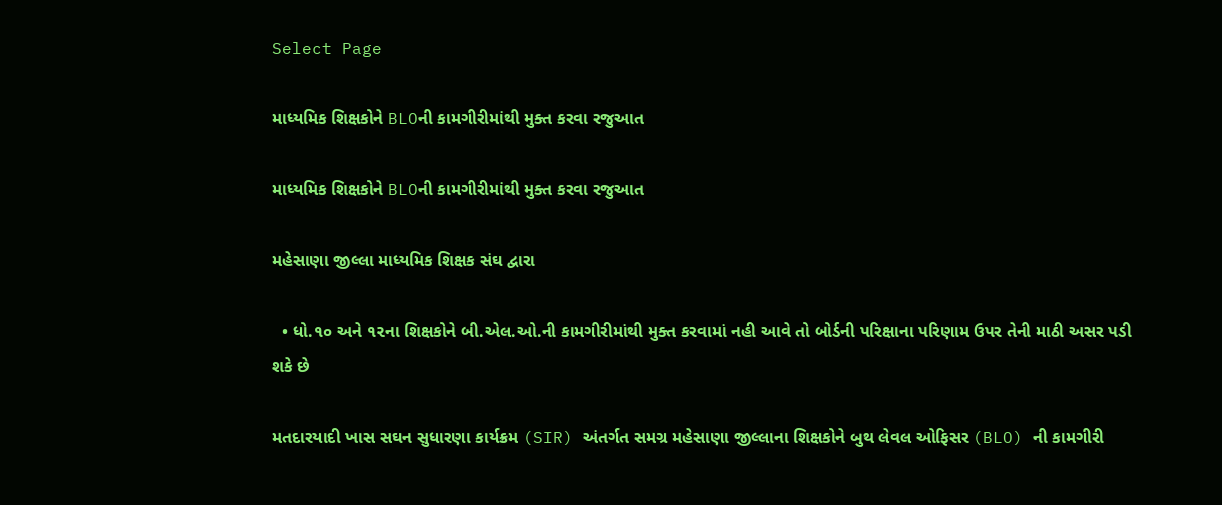Select Page

માધ્યમિક શિક્ષકોને BLOની કામગીરીમાંથી મુક્ત કરવા રજુઆત

માધ્યમિક શિક્ષકોને BLOની કામગીરીમાંથી મુક્ત કરવા રજુઆત

મહેસાણા જીલ્લા માધ્યમિક શિક્ષક સંઘ દ્વારા

  • ધો.૧૦ અને ૧૨ના શિક્ષકોને બી.એલ.ઓ.ની કામગીરીમાંથી મુક્ત કરવામાં નહી આવે તો બોર્ડની પરિક્ષાના પરિણામ ઉપર તેની માઠી અસર પડી શકે છે

મતદારયાદી ખાસ સઘન સુધારણા કાર્યક્રમ (SIR) અંતર્ગત સમગ્ર મહેસાણા જીલ્લાના શિક્ષકોને બુથ લેવલ ઓફિસર (BLO) ની કામગીરી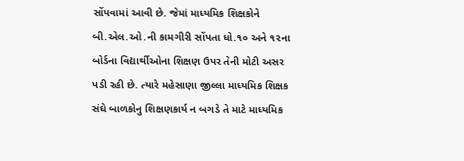સોંપવામાં આવી છે. જેમાં માધ્યમિક શિક્ષકોને બી.એલ.ઓ.ની કામગીરી સોંપતા ધો.૧૦ અને ૧૨ના બોર્ડના વિદ્યાર્થીઓના શિક્ષણ ઉપર તેની મોટી અસર પડી રહી છે. ત્યારે મહેસાણા જીલ્લા માધ્યમિક શિક્ષક સંઘે બાળકોનુ શિક્ષણકાર્ય ન બગડે તે માટે માધ્યમિક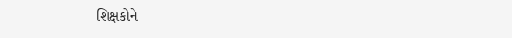શિક્ષકોને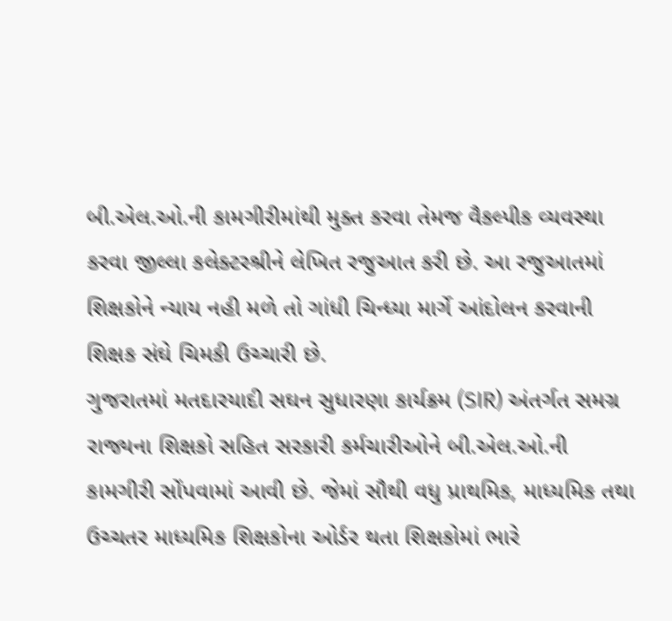બી.એલ.ઓ.ની કામગીરીમાંથી મુક્ત કરવા તેમજ વૈકલ્પીક વ્યવસ્થા કરવા જીલ્લા કલેક્ટરશ્રીને લેખિત રજુઆત કરી છે. આ રજુઆતમાં શિક્ષકોને ન્યાય નહી મળે તો ગાંધી ચિન્ધ્યા માર્ગે આંદોલન કરવાની શિક્ષક સંઘે ચિમકી ઉચ્ચારી છે.
ગુજરાતમાં મતદારયાદી સઘન સુધારણા કાર્યક્રમ (SIR) અંતર્ગત સમગ્ર રાજ્યના શિક્ષકો સહિત સરકારી કર્મચારીઓને બી.એલ.ઓ.ની કામગીરી સોંપવામાં આવી છે. જેમાં સૌથી વધુ પ્રાથમિક, માધ્યમિક તથા ઉચ્ચતર માધ્યમિક શિક્ષકોના ઓર્ડર થતા શિક્ષકોમાં ભારે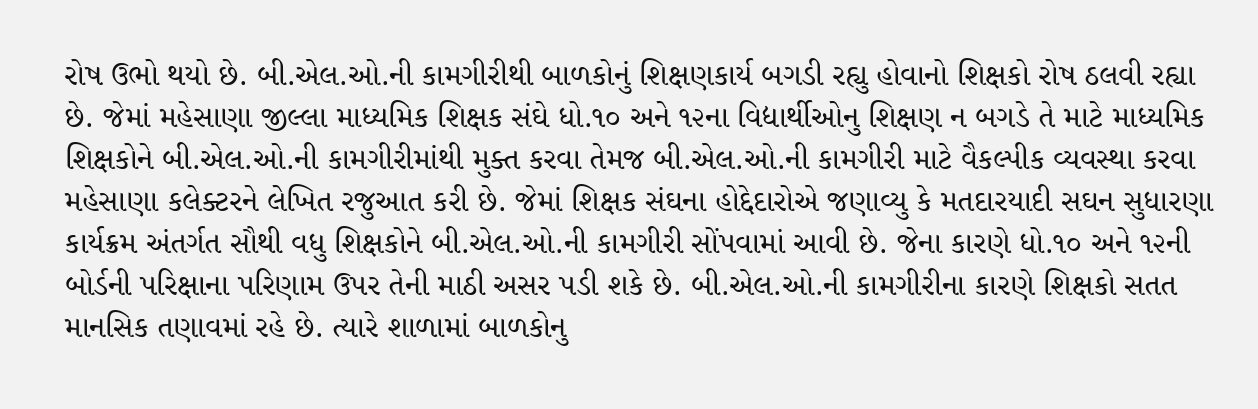રોષ ઉભો થયો છે. બી.એલ.ઓ.ની કામગીરીથી બાળકોનું શિક્ષણકાર્ય બગડી રહ્યુ હોવાનો શિક્ષકો રોષ ઠલવી રહ્યા છે. જેમાં મહેસાણા જીલ્લા માધ્યમિક શિક્ષક સંઘે ધો.૧૦ અને ૧૨ના વિદ્યાર્થીઓનુ શિક્ષણ ન બગડે તે માટે માધ્યમિક શિક્ષકોને બી.એલ.ઓ.ની કામગીરીમાંથી મુક્ત કરવા તેમજ બી.એલ.ઓ.ની કામગીરી માટે વૈકલ્પીક વ્યવસ્થા કરવા મહેસાણા કલેક્ટરને લેખિત રજુઆત કરી છે. જેમાં શિક્ષક સંઘના હોદ્દેદારોએ જણાવ્યુ કે મતદારયાદી સઘન સુધારણા કાર્યક્રમ અંતર્ગત સૌથી વધુ શિક્ષકોને બી.એલ.ઓ.ની કામગીરી સોંપવામાં આવી છે. જેના કારણે ધો.૧૦ અને ૧૨ની બોર્ડની પરિક્ષાના પરિણામ ઉપર તેની માઠી અસર પડી શકે છે. બી.એલ.ઓ.ની કામગીરીના કારણે શિક્ષકો સતત માનસિક તણાવમાં રહે છે. ત્યારે શાળામાં બાળકોનુ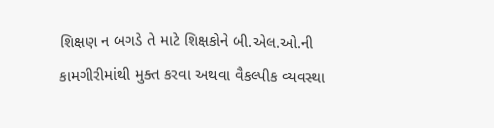શિક્ષણ ન બગડે તે માટે શિક્ષકોને બી.એલ.ઓ.ની કામગીરીમાંથી મુક્ત કરવા અથવા વૈકલ્પીક વ્યવસ્થા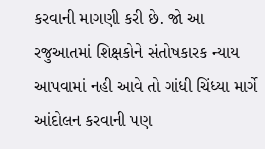કરવાની માગણી કરી છે. જો આ રજુઆતમાં શિક્ષકોને સંતોષકારક ન્યાય આપવામાં નહી આવે તો ગાંધી ચિંધ્યા માર્ગે આંદોલન કરવાની પણ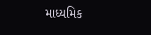માધ્યમિક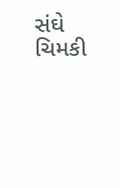સંઘે ચિમકી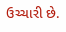ઉચ્ચારી છે.